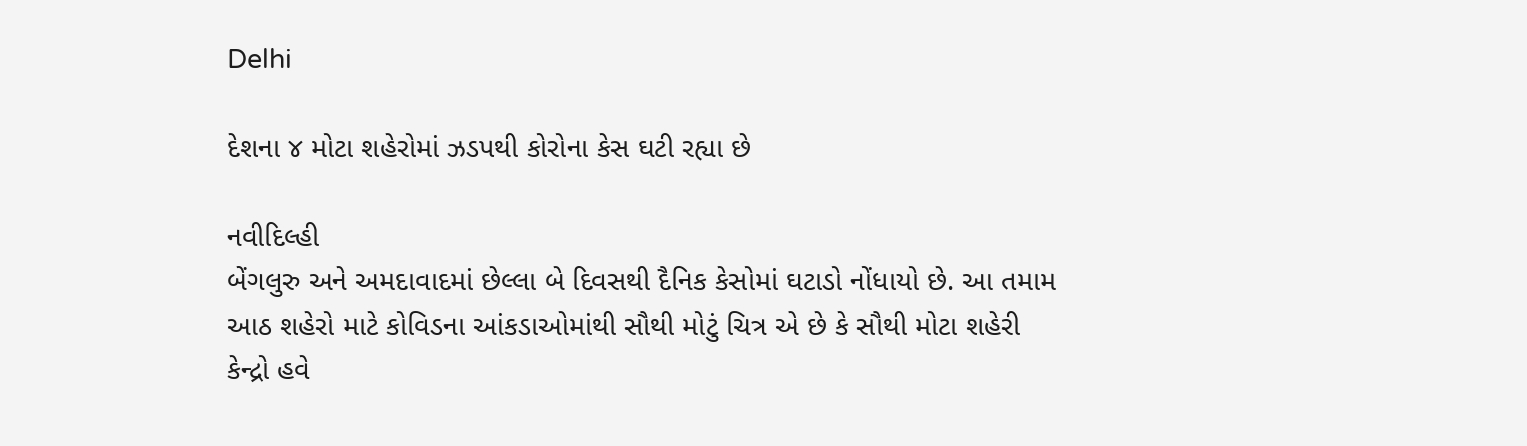Delhi

દેશના ૪ મોટા શહેરોમાં ઝડપથી કોરોના કેસ ઘટી રહ્યા છે

નવીદિલ્હી
બેંગલુરુ અને અમદાવાદમાં છેલ્લા બે દિવસથી દૈનિક કેસોમાં ઘટાડો નોંધાયો છે. આ તમામ આઠ શહેરો માટે કોવિડના આંકડાઓમાંથી સૌથી મોટું ચિત્ર એ છે કે સૌથી મોટા શહેરી કેન્દ્રો હવે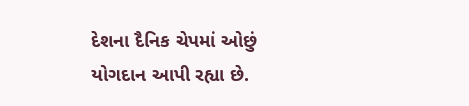દેશના દૈનિક ચેપમાં ઓછું યોગદાન આપી રહ્યા છે.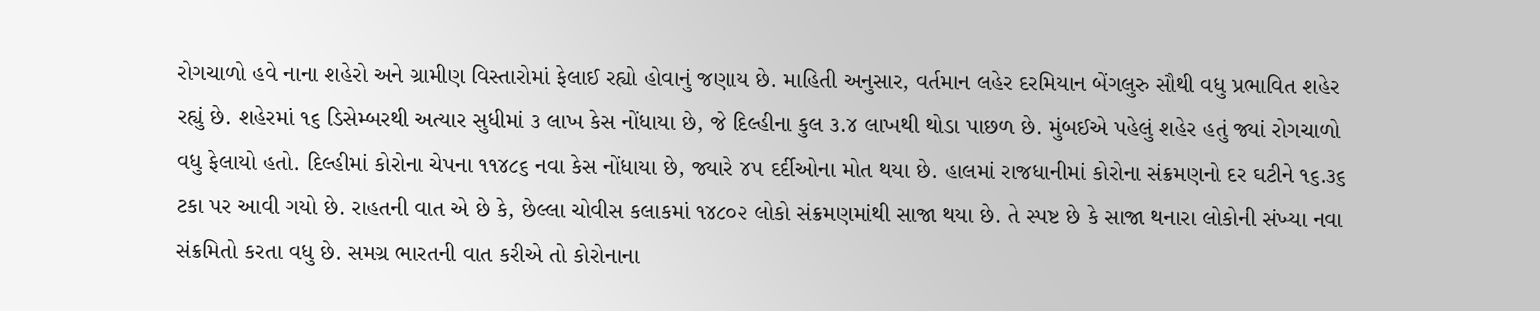રોગચાળો હવે નાના શહેરો અને ગ્રામીણ વિસ્તારોમાં ફેલાઈ રહ્યો હોવાનું જણાય છે. માહિતી અનુસાર, વર્તમાન લહેર દરમિયાન બેંગલુરુ સૌથી વધુ પ્રભાવિત શહેર રહ્યું છે. શહેરમાં ૧૬ ડિસેમ્બરથી અત્યાર સુધીમાં ૩ લાખ કેસ નોંધાયા છે, જે દિલ્હીના કુલ ૩.૪ લાખથી થોડા પાછળ છે. મુંબઈએ પહેલું શહેર હતું જ્યાં રોગચાળો વધુ ફેલાયો હતો. દિલ્હીમાં કોરોના ચેપના ૧૧૪૮૬ નવા કેસ નોંધાયા છે, જ્યારે ૪૫ દર્દીઓના મોત થયા છે. હાલમાં રાજધાનીમાં કોરોના સંક્રમણનો દર ઘટીને ૧૬.૩૬ ટકા પર આવી ગયો છે. રાહતની વાત એ છે કે, છેલ્લા ચોવીસ કલાકમાં ૧૪૮૦૨ લોકો સંક્રમણમાંથી સાજા થયા છે. તે સ્પષ્ટ છે કે સાજા થનારા લોકોની સંખ્યા નવા સંક્રમિતો કરતા વધુ છે. સમગ્ર ભારતની વાત કરીએ તો કોરોનાના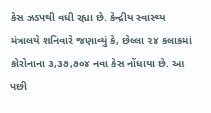કેસ ઝડપથી વધી રહ્યા છે. કેન્દ્રીય સ્વાસ્થ્ય મંત્રાલયે શનિવારે જણાવ્યું કે, છેલ્લા ૨૪ કલાકમાં કોરોનાના ૩,૩૭,૭૦૪ નવા કેસ નોંધાયા છે. આ પછી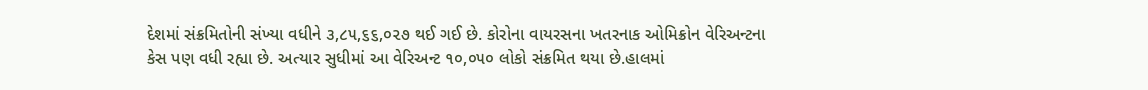દેશમાં સંક્રમિતોની સંખ્યા વધીને ૩,૮૫,૬૬,૦૨૭ થઈ ગઈ છે. કોરોના વાયરસના ખતરનાક ઓમિક્રોન વેરિઅન્ટના કેસ પણ વધી રહ્યા છે. અત્યાર સુધીમાં આ વેરિઅન્ટ ૧૦,૦૫૦ લોકો સંક્રમિત થયા છે.હાલમાં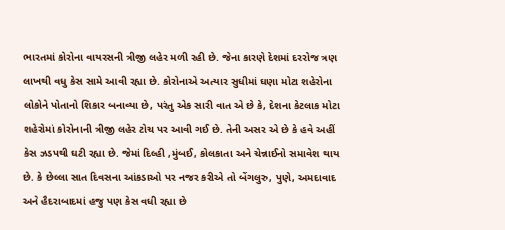ભારતમાં કોરોના વાયરસની ત્રીજી લહેર મળી રહી છે. જેના કારણે દેશમાં દરરોજ ત્રણ લાખથી વધુ કેસ સામે આવી રહ્યા છે. કોરોનાએ અત્યાર સુધીમાં ઘણા મોટા શહેરોના લોકોને પોતાનો શિકાર બનાવ્યા છે, પરંતુ એક સારી વાત એ છે કે, દેશના કેટલાક મોટા શહેરોમાં કોરોનાની ત્રીજી લહેર ટોચ પર આવી ગઈ છે. તેની અસર એ છે કે હવે અહીં કેસ ઝડપથી ઘટી રહ્યા છે. જેમાં દિલ્હી ,મુંબઈ, કોલકાતા અને ચેન્નાઈનો સમાવેશ થાય છે. કે છેલ્લા સાત દિવસના આંકડાઓ પર નજર કરીએ તો બેંગલુરુ, પુણે, અમદાવાદ અને હૈદરાબાદમાં હજુ પણ કેસ વધી રહ્યા છે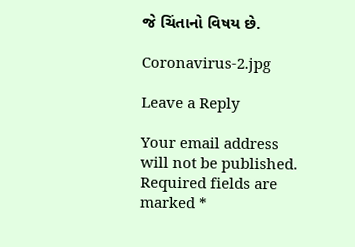જે ચિંતાનો વિષય છે.

Coronavirus-2.jpg

Leave a Reply

Your email address will not be published. Required fields are marked *